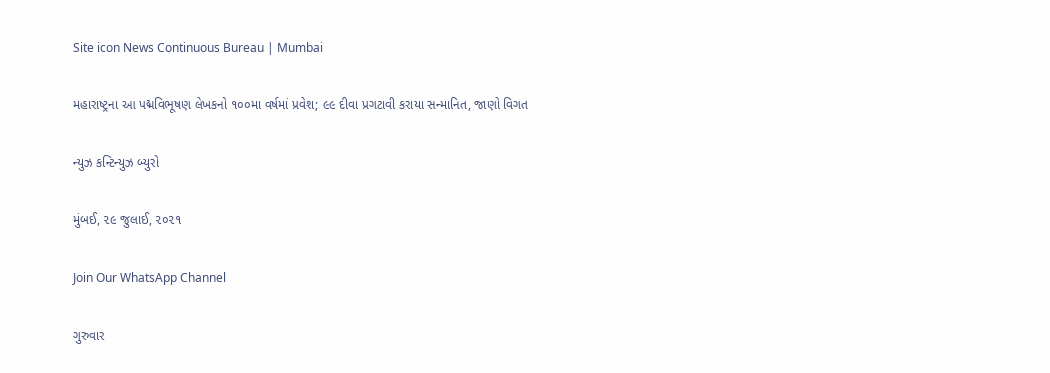Site icon News Continuous Bureau | Mumbai

મહારાષ્ટ્રના આ પદ્મવિભૂષણ લેખકનો ૧૦૦મા વર્ષમાં પ્રવેશ; ૯૯ દીવા પ્રગટાવી કરાયા સન્માનિત, જાણો વિગત

ન્યુઝ કન્ટિન્યુઝ બ્યુરો

મુંબઈ, ૨૯ જુલાઈ, ૨૦૨૧

Join Our WhatsApp Channel

ગુરુવાર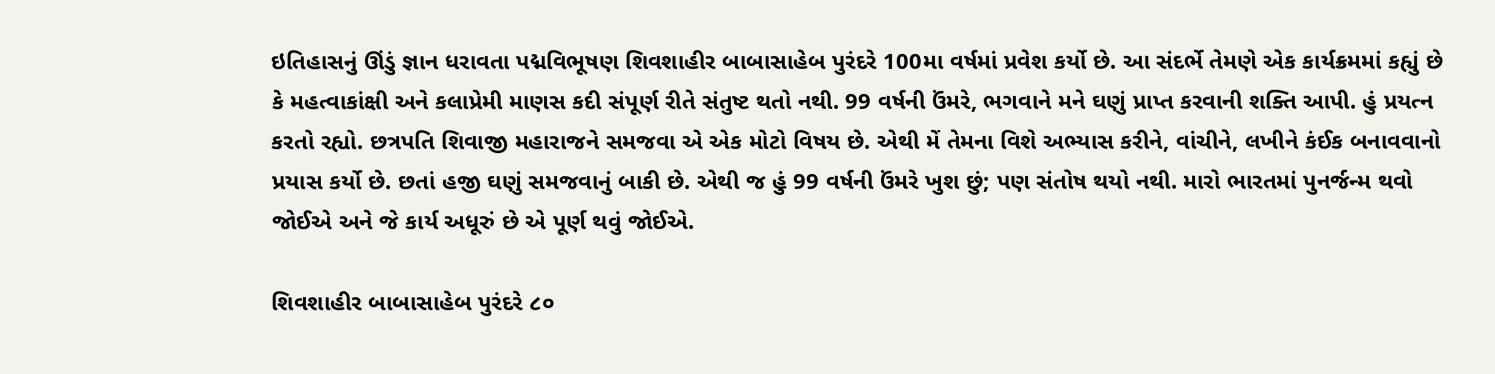ઇતિહાસનું ઊંડું જ્ઞાન ધરાવતા પદ્મવિભૂષણ શિવશાહીર બાબાસાહેબ પુરંદરે 100મા વર્ષમાં પ્રવેશ કર્યો છે. આ સંદર્ભે તેમણે એક કાર્યક્રમમાં કહ્યું છે કે મહત્વાકાંક્ષી અને કલાપ્રેમી માણસ કદી સંપૂર્ણ રીતે સંતુષ્ટ થતો નથી. 99 વર્ષની ઉંમરે, ભગવાને મને ઘણું પ્રાપ્ત કરવાની શક્તિ આપી. હું પ્રયત્ન કરતો રહ્યો. છત્રપતિ શિવાજી મહારાજને સમજવા એ એક મોટો વિષય છે. એથી મેં તેમના વિશે અભ્યાસ કરીને, વાંચીને, લખીને કંઈક બનાવવાનો પ્રયાસ કર્યો છે. છતાં હજી ઘણું સમજવાનું બાકી છે. એથી જ હું 99 વર્ષની ઉંમરે ખુશ છું; પણ સંતોષ થયો નથી. મારો ભારતમાં પુનર્જન્મ થવો જોઈએ અને જે કાર્ય અધૂરું છે એ પૂર્ણ થવું જોઈએ.

શિવશાહીર બાબાસાહેબ પુરંદરે ૮૦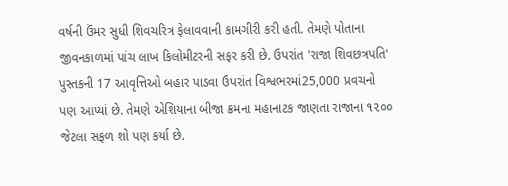વર્ષની ઉંમર સુધી શિવચરિત્ર ફેલાવવાની કામગીરી કરી હતી. તેમણે પોતાના જીવનકાળમાં પાંચ લાખ કિલોમીટરની સફર કરી છે. ઉપરાંત 'રાજા શિવછત્રપતિ' પુસ્તકની 17 આવૃત્તિઓ બહાર પાડવા ઉપરાંત વિશ્વભરમાં25,000 પ્રવચનો પણ આપ્યાં છે. તેમણે એશિયાના બીજા ક્રમના મહાનાટક જાણતા રાજાના ૧૨૦૦ જેટલા સફળ શો પણ કર્યા છે.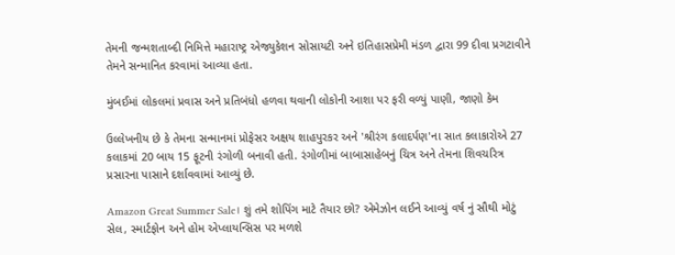તેમની જન્મશતાબ્દી નિમિત્તે મહારાષ્ટ્ર એજ્યુકેશન સોસાયટી અને ઇતિહાસપ્રેમી મંડળ દ્વારા 99 દીવા પ્રગટાવીને તેમને સન્માનિત કરવામાં આવ્યા હતા.

મુંબઈમાં લોકલમાં પ્રવાસ અને પ્રતિબંધો હળવા થવાની લોકોની આશા પર ફરી વળ્યું પાણી, જાણો કેમ

ઉલ્લેખનીય છે કે તેમના સન્માનમાં પ્રોફેસર અક્ષય શાહપુરકર અને 'શ્રીરંગ કલાદર્પણ'ના સાત કલાકારોએ 27 કલાકમાં 20 બાય 15 ફૂટની રંગોળી બનાવી હતી. રંગોળીમાં બાબાસાહેબનું ચિત્ર અને તેમના શિવચરિત્ર પ્રસારના પાસાને દર્શાવવામાં આવ્યું છે.

Amazon Great Summer Sale। શું તમે શોપિંગ માટે તૈયાર છો? એમેઝોન લઈને આવ્યું વર્ષ નું સૌથી મોટું સેલ, સ્માર્ટફોન અને હોમ એપ્લાયન્સિસ પર મળશે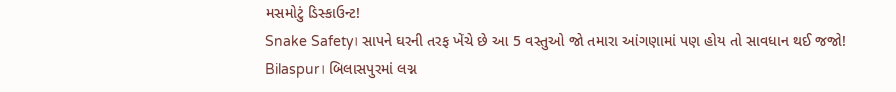મસમોટું ડિસ્કાઉન્ટ!
Snake Safety। સાપને ઘરની તરફ ખેંચે છે આ 5 વસ્તુઓ જો તમારા આંગણામાં પણ હોય તો સાવધાન થઈ જજો!
Bilaspur। બિલાસપુરમાં લગ્ન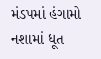મંડપમાં હંગામો નશામાં ધૂત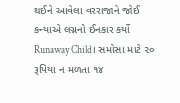થઈને આવેલા વરરાજાને જોઈ કન્યાએ લગ્નનો ઈનકાર કર્યો
Runaway Child। સમોસા માટે ૨૦ રૂપિયા ન મળતા ૧૪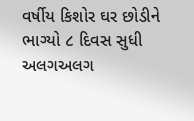વર્ષીય કિશોર ઘર છોડીને ભાગ્યો ૮ દિવસ સુધી અલગઅલગ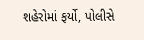શહેરોમાં ફર્યો, પોલીસે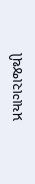પ્રયાગરાજથી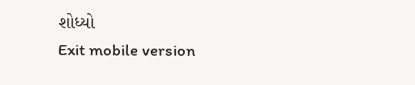શોધ્યો
Exit mobile version